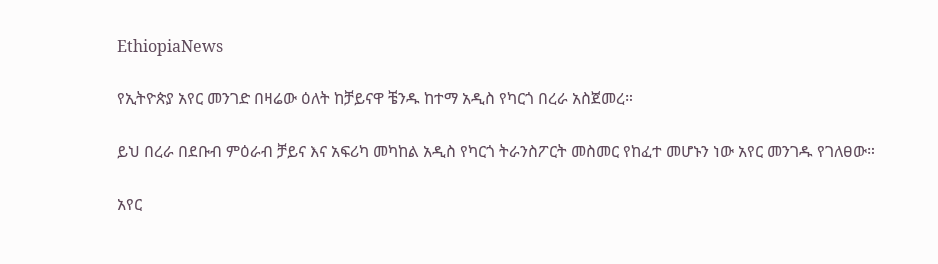EthiopiaNews

የኢትዮጵያ አየር መንገድ በዛሬው ዕለት ከቻይናዋ ቼንዱ ከተማ አዲስ የካርጎ በረራ አስጀመረ።

ይህ በረራ በደቡብ ምዕራብ ቻይና እና አፍሪካ መካከል አዲስ የካርጎ ትራንስፖርት መስመር የከፈተ መሆኑን ነው አየር መንገዱ የገለፀው።

አየር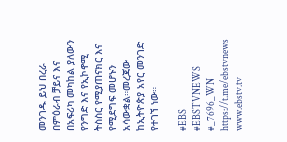መንገዱ ይህ በረራ በምዕራብ ቻይና እና በአፍሪካ መካከል ያለውን የንግድ እና የኢኮኖሚ ትስስር የሚያጠናክር እና የሚደግፍ መሆኑን አሳውቋል።መረጃው ከኢትዮጵያ አየር መንገድ የተገኘ ነው።

#EBS
#EBSTVNEWS
#_7696_WN
https://t.me/ebstvnews
www.ebstv.tv